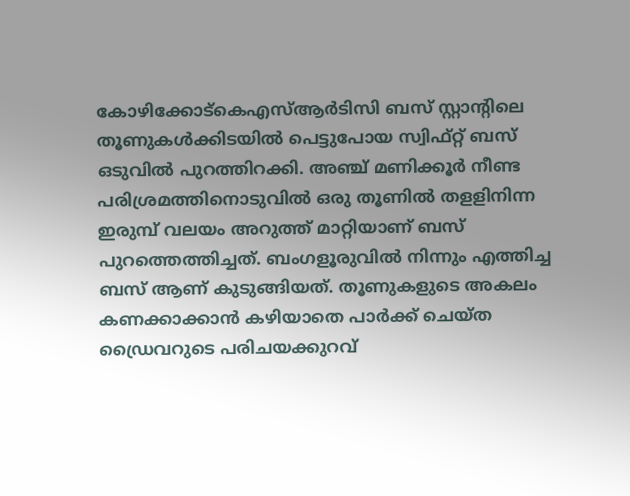കോഴിക്കോട്കെഎസ്ആർടിസി ബസ് സ്റ്റാന്റിലെ തൂണുകൾക്കിടയിൽ പെട്ടുപോയ സ്വിഫ്റ്റ് ബസ് ഒടുവിൽ പുറത്തിറക്കി. അഞ്ച് മണിക്കൂർ നീണ്ട പരിശ്രമത്തിനൊടുവിൽ ഒരു തൂണിൽ തളളിനിന്ന ഇരുമ്പ് വലയം അറുത്ത് മാറ്റിയാണ് ബസ് പുറത്തെത്തിച്ചത്. ബംഗളൂരുവിൽ നിന്നും എത്തിച്ച ബസ് ആണ് കുടുങ്ങിയത്. തൂണുകളുടെ അകലം കണക്കാക്കാൻ കഴിയാതെ പാർക്ക് ചെയ്ത ഡ്രൈവറുടെ പരിചയക്കുറവ്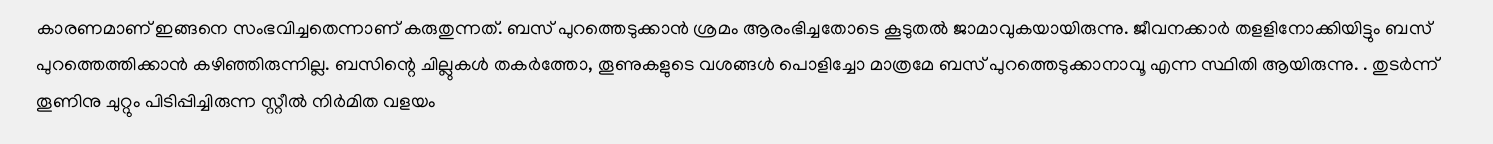കാരണമാണ് ഇങ്ങനെ സംഭവിച്ചതെന്നാണ് കരുതുന്നത്. ബസ് പുറത്തെടുക്കാൻ ശ്രമം ആരംഭിച്ചതോടെ കൂടുതൽ ജാമാവുകയായിരുന്നു. ജീവനക്കാർ തളളിനോക്കിയിട്ടും ബസ് പുറത്തെത്തിക്കാൻ കഴിഞ്ഞിരുന്നില്ല. ബസിന്റെ ചില്ലുകൾ തകർത്തോ, തൂണുകളുടെ വശങ്ങൾ പൊളിച്ചോ മാത്രമേ ബസ് പുറത്തെടുക്കാനാവൂ എന്ന സ്ഥിതി ആയിരുന്നു. . തുടർന്ന് തൂണിനു ചുറ്റും പിടിപ്പിച്ചിരുന്ന സ്റ്റീൽ നിർമിത വളയം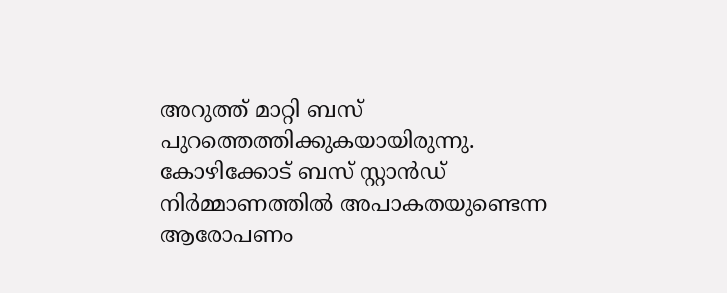അറുത്ത് മാറ്റി ബസ് പുറത്തെത്തിക്കുകയായിരുന്നു. കോഴിക്കോട് ബസ് സ്റ്റാൻഡ് നിർമ്മാണത്തിൽ അപാകതയുണ്ടെന്ന ആരോപണം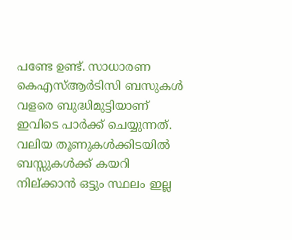പണ്ടേ ഉണ്ട്. സാധാരണ കെഎസ്ആർടിസി ബസുകൾ വളരെ ബുദ്ധിമുട്ടിയാണ് ഇവിടെ പാർക്ക് ചെയ്യുന്നത്. വലിയ തൂണുകൾക്കിടയിൽ ബസ്സുകൾക്ക് കയറി നില്ക്കാൻ ഒട്ടും സ്ഥലം ഇല്ല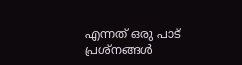എന്നത് ഒരു പാട് പ്രശ്നങ്ങൾ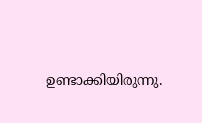ഉണ്ടാക്കിയിരുന്നു.